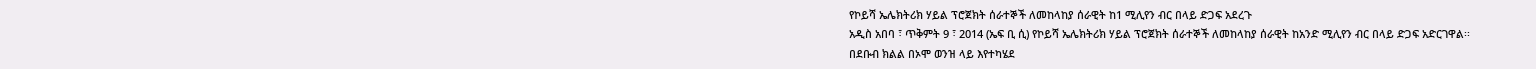የኮይሻ ኤሌክትሪክ ሃይል ፕሮጀክት ሰራተኞች ለመከላከያ ሰራዊት ከ1 ሚሊየን ብር በላይ ድጋፍ አደረጉ
አዲስ አበባ ፣ ጥቅምት 9 ፣ 2014 (ኤፍ ቢ ሲ) የኮይሻ ኤሌክትሪክ ሃይል ፕሮጀክት ሰራተኞች ለመከላከያ ሰራዊት ከአንድ ሚሊየን ብር በላይ ድጋፍ አድርገዋል፡፡
በደቡብ ክልል በኦሞ ወንዝ ላይ እየተካሄደ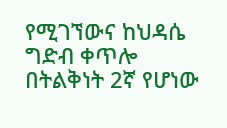የሚገኘውና ከህዳሴ ግድብ ቀጥሎ በትልቅነት 2ኛ የሆነው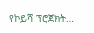የኮይሻ ፕሮጀክት…